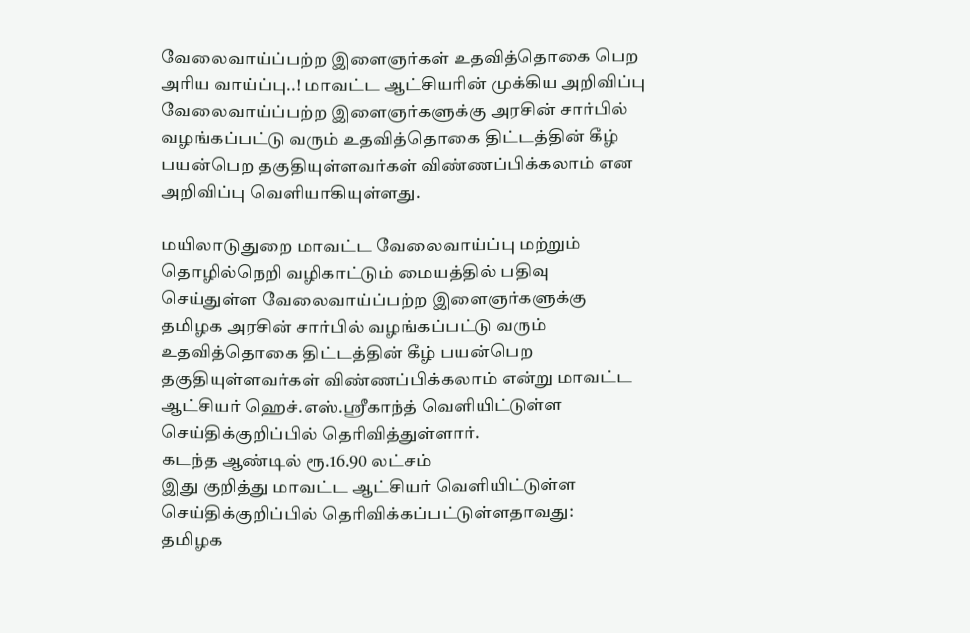வேலைவாய்ப்பற்ற இளைஞர்கள் உதவித்தொகை பெற அரிய வாய்ப்பு..! மாவட்ட ஆட்சியரின் முக்கிய அறிவிப்பு
வேலைவாய்ப்பற்ற இளைஞர்களுக்கு அரசின் சார்பில் வழங்கப்பட்டு வரும் உதவித்தொகை திட்டத்தின் கீழ் பயன்பெற தகுதியுள்ளவர்கள் விண்ணப்பிக்கலாம் என அறிவிப்பு வெளியாகியுள்ளது.

மயிலாடுதுறை மாவட்ட வேலைவாய்ப்பு மற்றும் தொழில்நெறி வழிகாட்டும் மையத்தில் பதிவு செய்துள்ள வேலைவாய்ப்பற்ற இளைஞர்களுக்கு தமிழக அரசின் சார்பில் வழங்கப்பட்டு வரும் உதவித்தொகை திட்டத்தின் கீழ் பயன்பெற தகுதியுள்ளவர்கள் விண்ணப்பிக்கலாம் என்று மாவட்ட ஆட்சியர் ஹெச்.எஸ்.ஸ்ரீகாந்த் வெளியிட்டுள்ள செய்திக்குறிப்பில் தெரிவித்துள்ளார்.
கடந்த ஆண்டில் ரூ.16.90 லட்சம்
இது குறித்து மாவட்ட ஆட்சியர் வெளியிட்டுள்ள செய்திக்குறிப்பில் தெரிவிக்கப்பட்டுள்ளதாவது:
தமிழக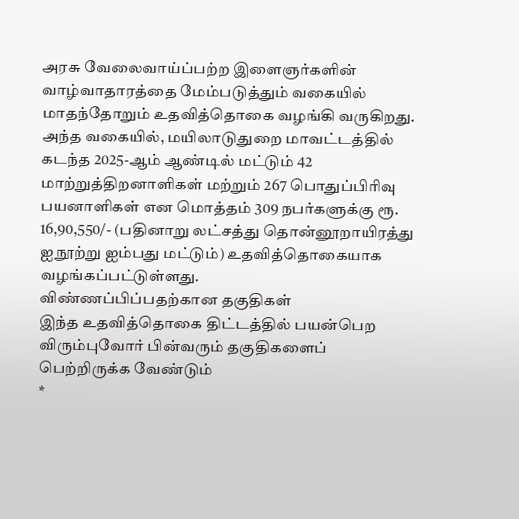அரசு வேலைவாய்ப்பற்ற இளைஞர்களின் வாழ்வாதாரத்தை மேம்படுத்தும் வகையில் மாதந்தோறும் உதவித்தொகை வழங்கி வருகிறது. அந்த வகையில், மயிலாடுதுறை மாவட்டத்தில் கடந்த 2025-ஆம் ஆண்டில் மட்டும் 42 மாற்றுத்திறனாளிகள் மற்றும் 267 பொதுப்பிரிவு பயனாளிகள் என மொத்தம் 309 நபர்களுக்கு ரூ. 16,90,550/- (பதினாறு லட்சத்து தொன்னூறாயிரத்து ஐநூற்று ஐம்பது மட்டும்) உதவித்தொகையாக வழங்கப்பட்டுள்ளது.
விண்ணப்பிப்பதற்கான தகுதிகள்
இந்த உதவித்தொகை திட்டத்தில் பயன்பெற விரும்புவோர் பின்வரும் தகுதிகளைப் பெற்றிருக்க வேண்டும்
*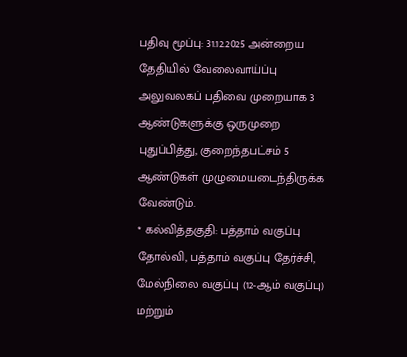பதிவு மூப்பு: 31.12.2025 அன்றைய தேதியில் வேலைவாய்ப்பு அலுவலகப் பதிவை முறையாக 3 ஆண்டுகளுக்கு ஒருமுறை புதுப்பித்து, குறைந்தபட்சம் 5 ஆண்டுகள் முழுமையடைந்திருக்க வேண்டும்.
* கல்வித்தகுதி: பத்தாம் வகுப்பு தோல்வி, பத்தாம் வகுப்பு தேர்ச்சி, மேல்நிலை வகுப்பு (12-ஆம் வகுப்பு) மற்றும்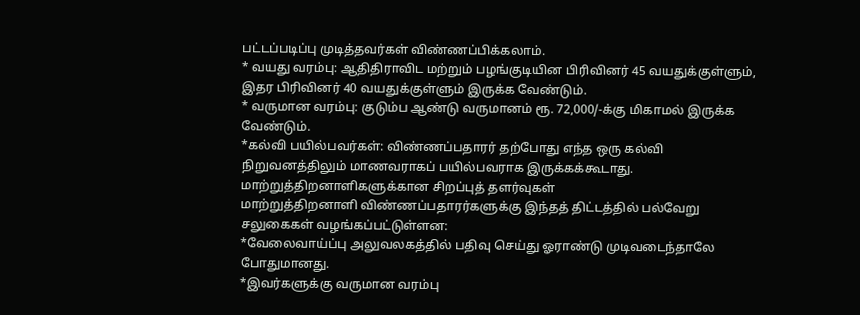பட்டப்படிப்பு முடித்தவர்கள் விண்ணப்பிக்கலாம்.
* வயது வரம்பு: ஆதிதிராவிட மற்றும் பழங்குடியின பிரிவினர் 45 வயதுக்குள்ளும், இதர பிரிவினர் 40 வயதுக்குள்ளும் இருக்க வேண்டும்.
* வருமான வரம்பு: குடும்ப ஆண்டு வருமானம் ரூ. 72,000/-க்கு மிகாமல் இருக்க வேண்டும்.
*கல்வி பயில்பவர்கள்: விண்ணப்பதாரர் தற்போது எந்த ஒரு கல்வி நிறுவனத்திலும் மாணவராகப் பயில்பவராக இருக்கக்கூடாது.
மாற்றுத்திறனாளிகளுக்கான சிறப்புத் தளர்வுகள்
மாற்றுத்திறனாளி விண்ணப்பதாரர்களுக்கு இந்தத் திட்டத்தில் பல்வேறு சலுகைகள் வழங்கப்பட்டுள்ளன:
*வேலைவாய்ப்பு அலுவலகத்தில் பதிவு செய்து ஓராண்டு முடிவடைந்தாலே போதுமானது.
*இவர்களுக்கு வருமான வரம்பு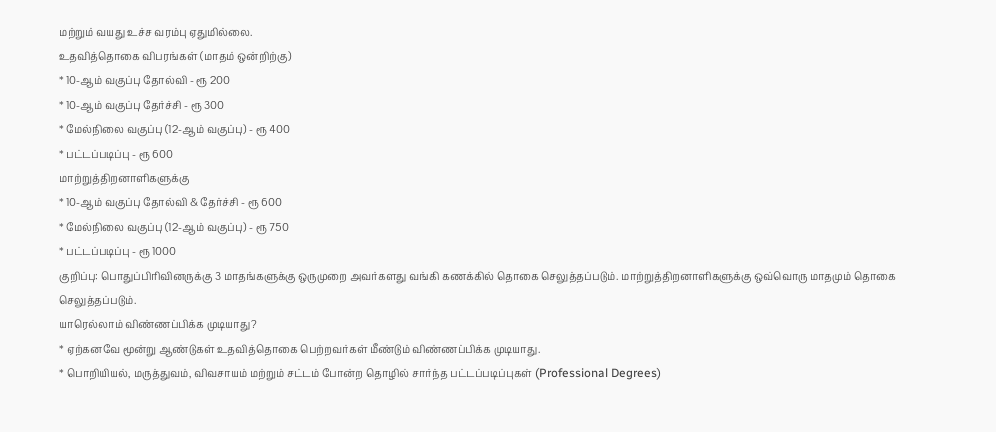மற்றும் வயது உச்ச வரம்பு ஏதுமில்லை.
உதவித்தொகை விபரங்கள் (மாதம் ஒன்றிற்கு)
* 10-ஆம் வகுப்பு தோல்வி - ரூ 200
* 10-ஆம் வகுப்பு தேர்ச்சி - ரூ 300
* மேல்நிலை வகுப்பு (12-ஆம் வகுப்பு) - ரூ 400
* பட்டப்படிப்பு - ரூ 600
மாற்றுத்திறனாளிகளுக்கு
* 10-ஆம் வகுப்பு தோல்வி & தேர்ச்சி - ரூ 600
* மேல்நிலை வகுப்பு (12-ஆம் வகுப்பு) - ரூ 750
* பட்டப்படிப்பு - ரூ 1000
குறிப்பு: பொதுப்பிரிவினருக்கு 3 மாதங்களுக்கு ஒருமுறை அவர்களது வங்கி கணக்கில் தொகை செலுத்தப்படும். மாற்றுத்திறனாளிகளுக்கு ஒவ்வொரு மாதமும் தொகை செலுத்தப்படும்.
யாரெல்லாம் விண்ணப்பிக்க முடியாது?
* ஏற்கனவே மூன்று ஆண்டுகள் உதவித்தொகை பெற்றவர்கள் மீண்டும் விண்ணப்பிக்க முடியாது.
* பொறியியல், மருத்துவம், விவசாயம் மற்றும் சட்டம் போன்ற தொழில் சார்ந்த பட்டப்படிப்புகள் (Professional Degrees)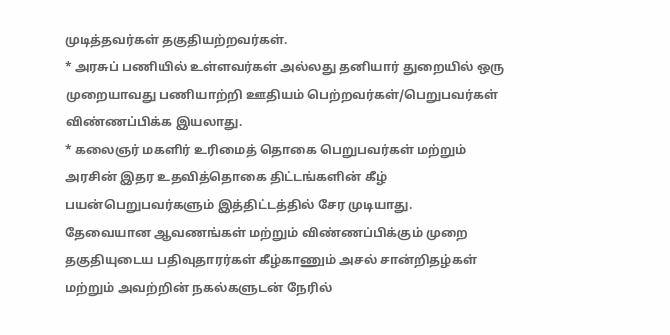முடித்தவர்கள் தகுதியற்றவர்கள்.
* அரசுப் பணியில் உள்ளவர்கள் அல்லது தனியார் துறையில் ஒரு முறையாவது பணியாற்றி ஊதியம் பெற்றவர்கள்/பெறுபவர்கள் விண்ணப்பிக்க இயலாது.
* கலைஞர் மகளிர் உரிமைத் தொகை பெறுபவர்கள் மற்றும் அரசின் இதர உதவித்தொகை திட்டங்களின் கீழ் பயன்பெறுபவர்களும் இத்திட்டத்தில் சேர முடியாது.
தேவையான ஆவணங்கள் மற்றும் விண்ணப்பிக்கும் முறை
தகுதியுடைய பதிவுதாரர்கள் கீழ்காணும் அசல் சான்றிதழ்கள் மற்றும் அவற்றின் நகல்களுடன் நேரில்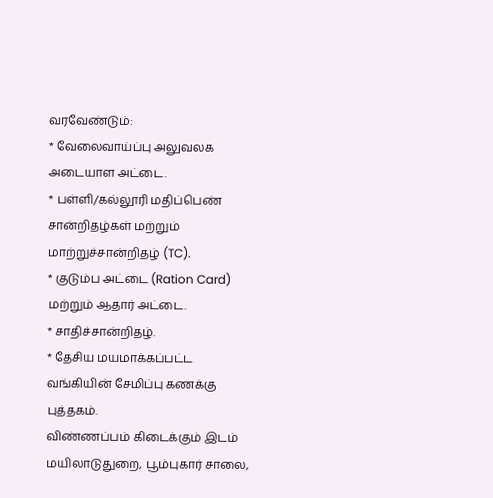வரவேண்டும்:
* வேலைவாய்ப்பு அலுவலக அடையாள அட்டை.
* பள்ளி/கல்லூரி மதிப்பெண் சான்றிதழ்கள் மற்றும் மாற்றுச்சான்றிதழ் (TC).
* குடும்ப அட்டை (Ration Card) மற்றும் ஆதார் அட்டை.
* சாதிச்சான்றிதழ்.
* தேசிய மயமாக்கப்பட்ட வங்கியின் சேமிப்பு கணக்கு புத்தகம்.
விண்ணப்பம் கிடைக்கும் இடம்
மயிலாடுதுறை, பூம்புகார் சாலை,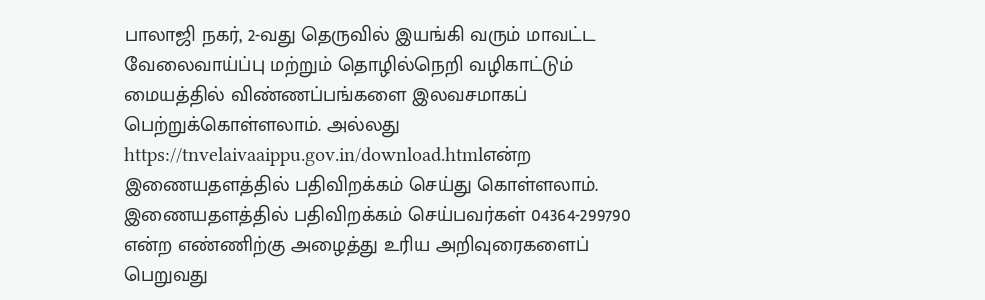பாலாஜி நகர், 2-வது தெருவில் இயங்கி வரும் மாவட்ட வேலைவாய்ப்பு மற்றும் தொழில்நெறி வழிகாட்டும் மையத்தில் விண்ணப்பங்களை இலவசமாகப் பெற்றுக்கொள்ளலாம். அல்லது https://tnvelaivaaippu.gov.in/download.htmlஎன்ற இணையதளத்தில் பதிவிறக்கம் செய்து கொள்ளலாம். இணையதளத்தில் பதிவிறக்கம் செய்பவர்கள் 04364-299790 என்ற எண்ணிற்கு அழைத்து உரிய அறிவுரைகளைப் பெறுவது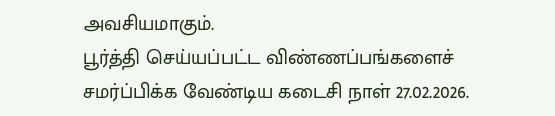அவசியமாகும்.
பூர்த்தி செய்யப்பட்ட விண்ணப்பங்களைச் சமர்ப்பிக்க வேண்டிய கடைசி நாள் 27.02.2026.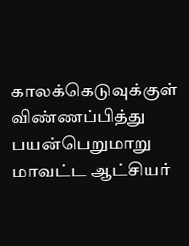காலக்கெடுவுக்குள் விண்ணப்பித்து பயன்பெறுமாறு மாவட்ட ஆட்சியர்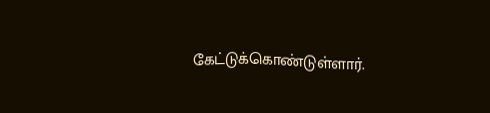கேட்டுக்கொண்டுள்ளார்.